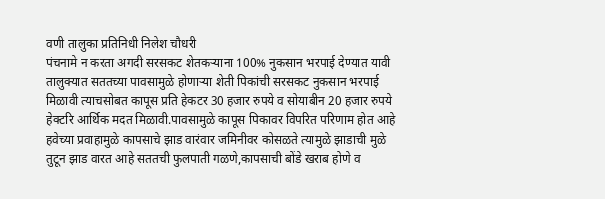वणी तालुका प्रतिनिधी निलेश चौधरी
पंचनामे न करता अगदी सरसकट शेतकऱ्याना 100% नुकसान भरपाई देण्यात यावी
तालुक्यात सततच्या पावसामुळे होणाऱ्या शेती पिकांची सरसकट नुकसान भरपाई मिळावी त्याचसोबत कापूस प्रति हेकटर 30 हजार रुपये व सोयाबीन 20 हजार रुपये हेक्टरि आर्थिक मदत मिळावी.पावसामुळे कापूस पिकावर विपरित परिणाम होत आहे हवेच्या प्रवाहामुळे कापसाचे झाड वारंवार जमिनीवर कोसळते त्यामुळे झाडाची मुळे तुटून झाड वारत आहे सततची फुलपाती गळणे,कापसाची बोंडे खराब होणे व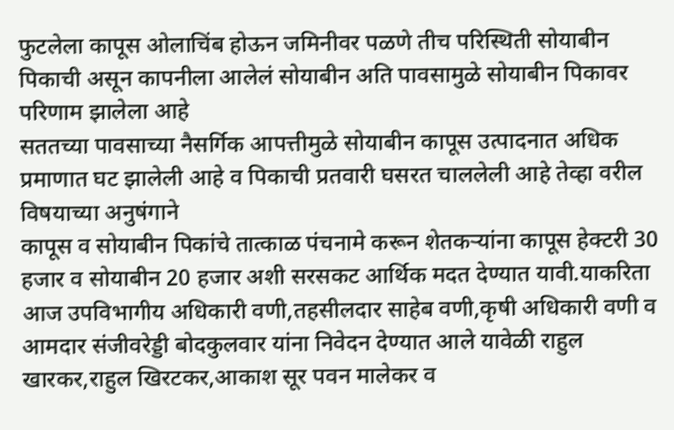फुटलेला कापूस ओलाचिंब होऊन जमिनीवर पळणे तीच परिस्थिती सोयाबीन पिकाची असून कापनीला आलेलं सोयाबीन अति पावसामुळे सोयाबीन पिकावर परिणाम झालेला आहे
सततच्या पावसाच्या नैसर्गिक आपत्तीमुळे सोयाबीन कापूस उत्पादनात अधिक प्रमाणात घट झालेली आहे व पिकाची प्रतवारी घसरत चाललेली आहे तेव्हा वरील विषयाच्या अनुषंगाने
कापूस व सोयाबीन पिकांचे तात्काळ पंचनामे करून शेतकऱ्यांना कापूस हेक्टरी 30 हजार व सोयाबीन 20 हजार अशी सरसकट आर्थिक मदत देण्यात यावी.याकरिता आज उपविभागीय अधिकारी वणी,तहसीलदार साहेब वणी,कृषी अधिकारी वणी व आमदार संजीवरेड्डी बोदकुलवार यांना निवेदन देण्यात आले यावेळी राहुल खारकर,राहुल खिरटकर,आकाश सूर पवन मालेकर व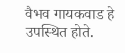वैभव गायकवाड हे उपस्थित होते.